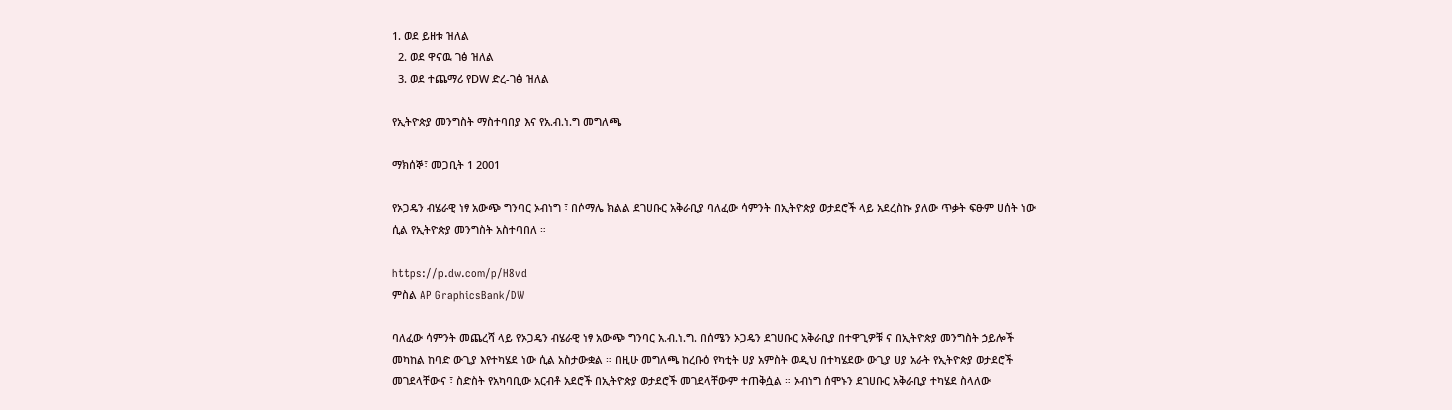1. ወደ ይዘቱ ዝለል
  2. ወደ ዋናዉ ገፅ ዝለል
  3. ወደ ተጨማሪ የDW ድረ-ገፅ ዝለል

የኢትዮጵያ መንግስት ማስተባበያ እና የአ.ብ.ነ.ግ መግለጫ

ማክሰኞ፣ መጋቢት 1 2001

የኦጋዴን ብሄራዊ ነፃ አውጭ ግንባር ኦብነግ ፣ በሶማሌ ክልል ደገሀቡር አቅራቢያ ባለፈው ሳምንት በኢትዮጵያ ወታደሮች ላይ አደረስኩ ያለው ጥቃት ፍፁም ሀሰት ነው ሲል የኢትዮጵያ መንግስት አስተባበለ ።

https://p.dw.com/p/H8vd
ምስል AP GraphicsBank/DW

ባለፈው ሳምንት መጨረሻ ላይ የኦጋዴን ብሄራዊ ነፃ አውጭ ግንባር አ.ብ.ነ.ግ. በሰሜን ኦጋዴን ደገሀቡር አቅራቢያ በተዋጊዎቹ ና በኢትዮጵያ መንግስት ኃይሎች መካከል ከባድ ውጊያ እየተካሄደ ነው ሲል አስታውቋል ። በዚሁ መግለጫ ከረቡዕ የካቲት ሀያ አምስት ወዲህ በተካሄደው ውጊያ ሀያ አራት የኢትዮጵያ ወታደሮች መገደላቸውና ፣ ስድስት የአካባቢው አርብቶ አደሮች በኢትዮጵያ ወታደሮች መገደላቸውም ተጠቅሷል ። ኦብነግ ሰሞኑን ደገሀቡር አቅራቢያ ተካሄደ ስላለው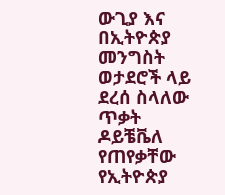ውጊያ እና በኢትዮጵያ መንግስት ወታደሮች ላይ ደረሰ ስላለው ጥቃት ዶይቼቬለ የጠየቃቸው የኢትዮጵያ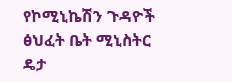የኮሚኒኬሽን ጉዳዮች ፅህፈት ቤት ሚኒስትር ዴታ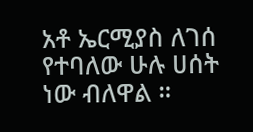አቶ ኤርሚያስ ለገሰ የተባለው ሁሉ ሀሰት ነው ብለዋል ።